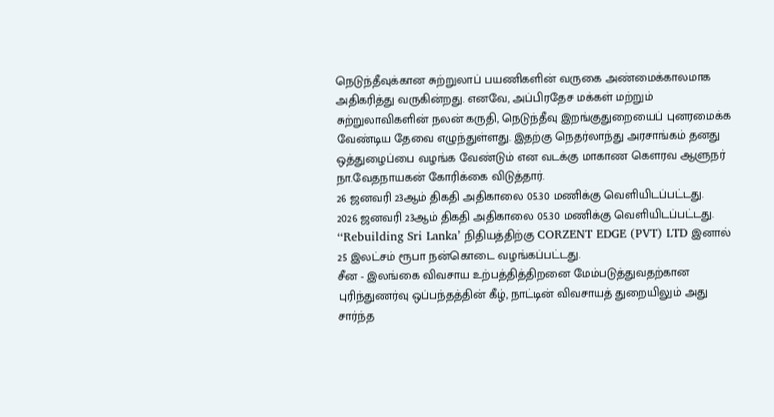நெடுந்தீவுக்கான சுற்றுலாப் பயணிகளின் வருகை அண்மைக்காலமாக அதிகரித்து வருகின்றது. எனவே, அப்பிரதேச மக்கள் மற்றும் சுற்றுலாவிகளின் நலன் கருதி, நெடுந்தீவு இறங்குதுறையைப் புனரமைக்க வேண்டிய தேவை எழுந்துள்ளது. இதற்கு நெதர்லாந்து அரசாங்கம் தனது ஒத்துழைப்பை வழங்க வேண்டும் என வடக்கு மாகாண கௌரவ ஆளுநர் நா.வேதநாயகன் கோரிக்கை விடுத்தார்.
26 ஜனவரி 23ஆம் திகதி அதிகாலை 05.30 மணிக்கு வெளியிடப்பட்டது.
2026 ஜனவரி 23ஆம் திகதி அதிகாலை 05.30 மணிக்கு வெளியிடப்பட்டது.
‘‘Rebuilding Sri Lanka’ நிதியத்திற்கு CORZENT EDGE (PVT) LTD இனால் 25 இலட்சம் ரூபா நன்கொடை வழங்கப்பட்டது.
சீன - இலங்கை விவசாய உற்பத்தித்திறனை மேம்படுத்துவதற்கான புரிந்துணர்வு ஒப்பந்தத்தின் கீழ், நாட்டின் விவசாயத் துறையிலும் அது சார்ந்த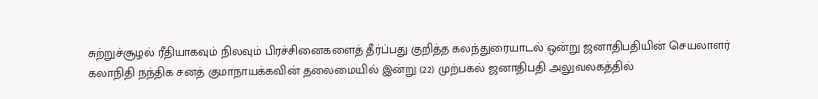சுற்றுச்சூழல் ரீதியாகவும் நிலவும் பிரச்சினைகளைத் தீர்ப்பது குறித்த கலந்துரையாடல் ஒன்று ஜனாதிபதியின் செயலாளர் கலாநிதி நந்திக சனத் குமாநாயக்கவின் தலைமையில் இன்று (22) முற்பகல் ஜனாதிபதி அலுவலகத்தில்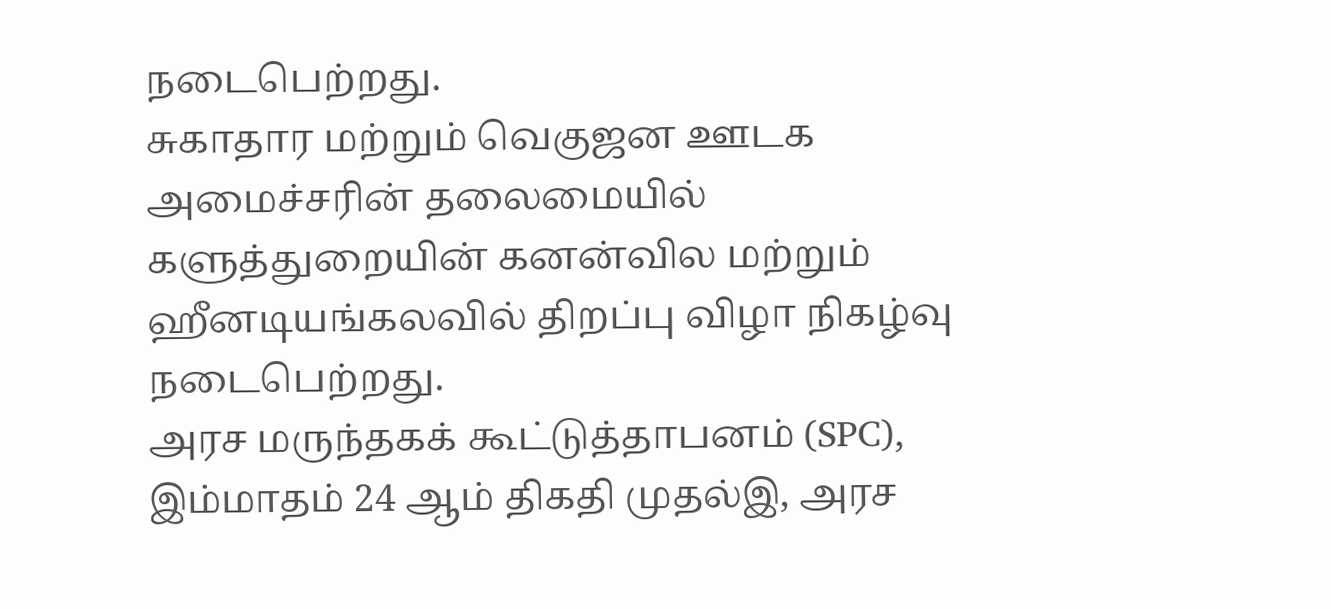நடைபெற்றது.
சுகாதார மற்றும் வெகுஜன ஊடக அமைச்சரின் தலைமையில் களுத்துறையின் கனன்வில மற்றும் ஹீனடியங்கலவில் திறப்பு விழா நிகழ்வு நடைபெற்றது.
அரச மருந்தகக் கூட்டுத்தாபனம் (SPC), இம்மாதம் 24 ஆம் திகதி முதல்இ, அரச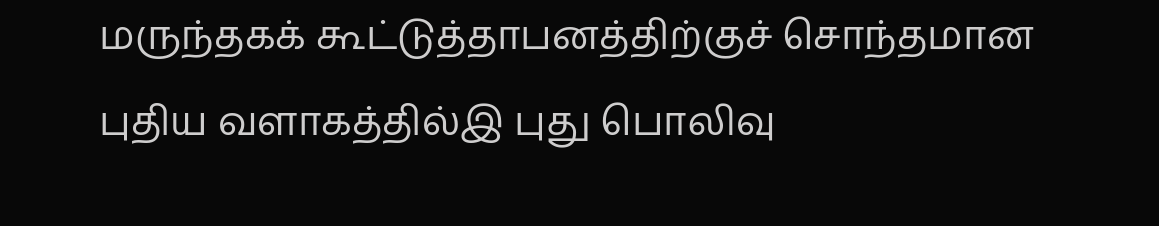மருந்தகக் கூட்டுத்தாபனத்திற்குச் சொந்தமான புதிய வளாகத்தில்இ புது பொலிவு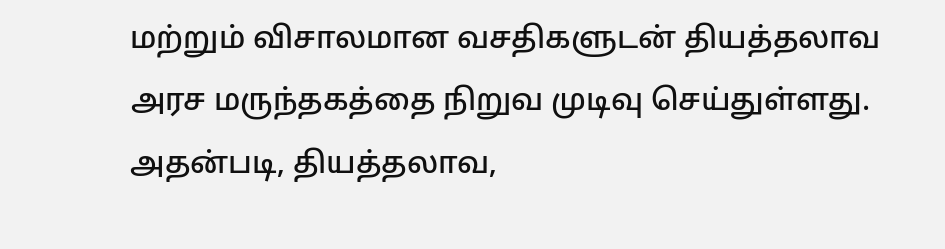மற்றும் விசாலமான வசதிகளுடன் தியத்தலாவ அரச மருந்தகத்தை நிறுவ முடிவு செய்துள்ளது. அதன்படி, தியத்தலாவ,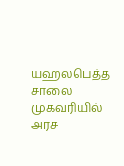யஹலபெத்த சாலை முகவரியில் அரச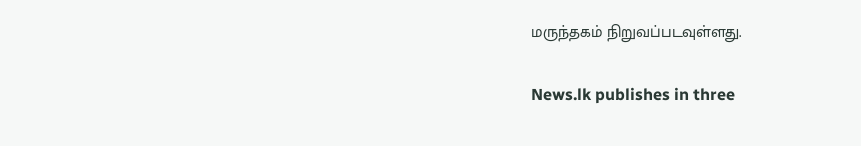மருந்தகம் நிறுவப்படவுள்ளது.


News.lk publishes in three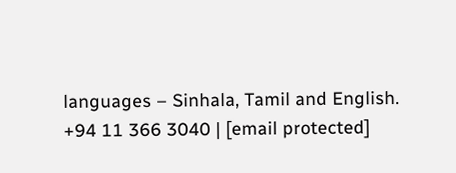languages – Sinhala, Tamil and English.
+94 11 366 3040 | [email protected]